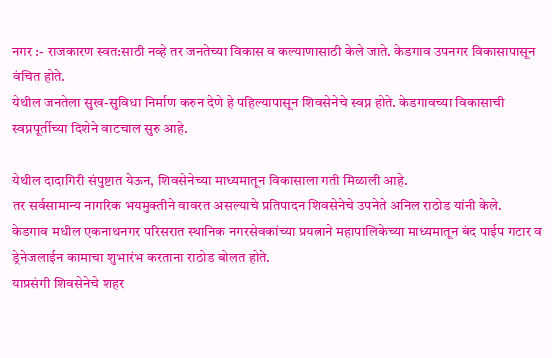नगर :- राजकारण स्वत:साठी नव्हे तर जनतेच्या विकास व कल्याणासाठी केले जाते. केडगाव उपनगर विकासापासून वंचित होते.
येथील जनतेला सुख-सुविधा निर्माण करुन देणे हे पहिल्यापासून शिवसेनेचे स्वप्न होते. केडगावच्या विकासाची स्वप्नपूर्तीच्या दिशेने वाटचाल सुरु आहे.

येथील दादागिरी संपुष्टात येऊन, शिवसेनेच्या माध्यमातून विकासाला गती मिळाली आहे.
तर सर्वसामान्य नागरिक भयमुक्तीने वावरत असल्याचे प्रतिपादन शिवसेनेचे उपनेते अनिल राठोड यांनी केले.
केडगाव मधील एकनाथनगर परिसरात स्थानिक नगरसेवकांच्या प्रयत्नाने महापालिकेच्या माध्यमातून बंद पाईप गटार व ड्रेनेजलाईन कामाचा शुभारंभ करताना राठोड बोलत होते.
याप्रसंगी शिवसेनेचे शहर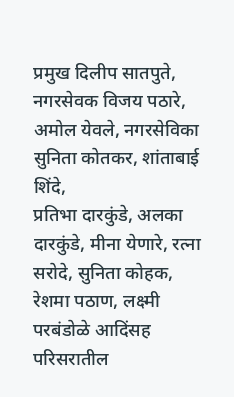प्रमुख दिलीप सातपुते, नगरसेवक विजय पठारे, अमोल येवले, नगरसेविका सुनिता कोतकर, शांताबाई शिंदे,
प्रतिभा दारकुंडे, अलका दारकुंडे, मीना येणारे, रत्ना सरोदे, सुनिता कोहक, रेशमा पठाण, लक्ष्मी परबंडोळे आदिंसह परिसरातील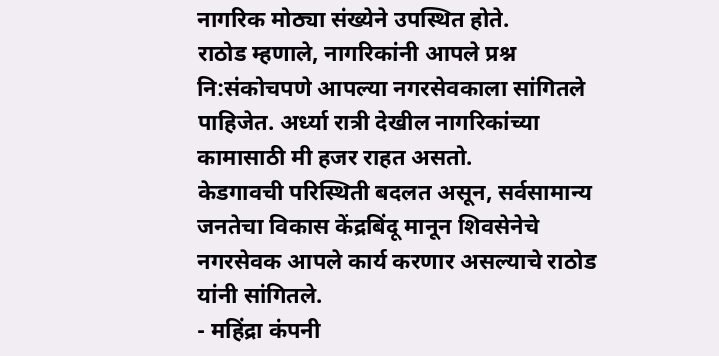नागरिक मोठ्या संख्येने उपस्थित होते.
राठोड म्हणाले, नागरिकांनी आपले प्रश्न नि:संकोचपणे आपल्या नगरसेवकाला सांगितले पाहिजेत. अर्ध्या रात्री देखील नागरिकांच्या कामासाठी मी हजर राहत असतो.
केडगावची परिस्थिती बदलत असून, सर्वसामान्य जनतेचा विकास केंद्रबिंदू मानून शिवसेनेचे नगरसेवक आपले कार्य करणार असल्याचे राठोड यांनी सांगितले.
- महिंद्रा कंपनी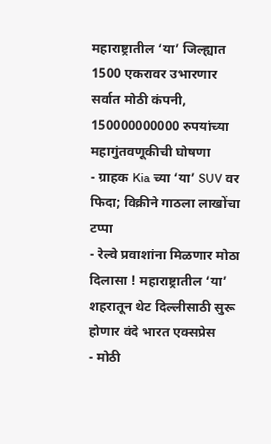महाराष्ट्रातील ‘या’ जिल्ह्यात 1500 एकरावर उभारणार सर्वात मोठी कंपनी, 150000000000 रुपयांच्या महागुंतवणूकीची घोषणा
- ग्राहक Kia च्या ‘या’ SUV वर फिदा; विक्रीने गाठला लाखोंचा टप्पा
- रेल्वे प्रवाशांना मिळणार मोठा दिलासा ! महाराष्ट्रातील ‘या’ शहरातून थेट दिल्लीसाठी सुरू होणार वंदे भारत एक्सप्रेस
- मोठी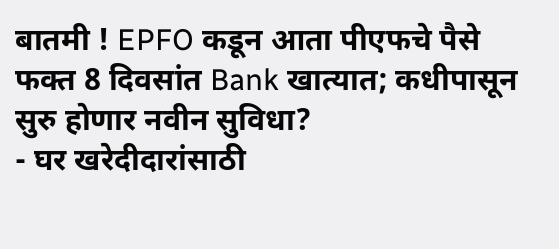बातमी ! EPFO कडून आता पीएफचे पैसे फक्त 8 दिवसांत Bank खात्यात; कधीपासून सुरु होणार नवीन सुविधा?
- घर खरेदीदारांसाठी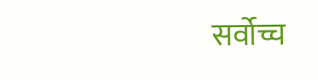सर्वोच्च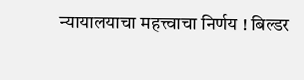न्यायालयाचा महत्त्वाचा निर्णय ! बिल्डर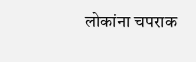लोकांना चपराक